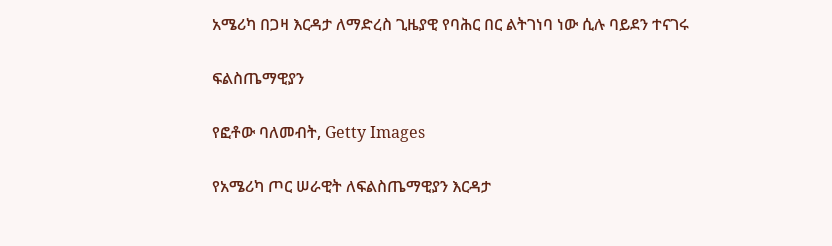አሜሪካ በጋዛ እርዳታ ለማድረስ ጊዜያዊ የባሕር በር ልትገነባ ነው ሲሉ ባይደን ተናገሩ

ፍልስጤማዊያን

የፎቶው ባለመብት, Getty Images

የአሜሪካ ጦር ሠራዊት ለፍልስጤማዊያን እርዳታ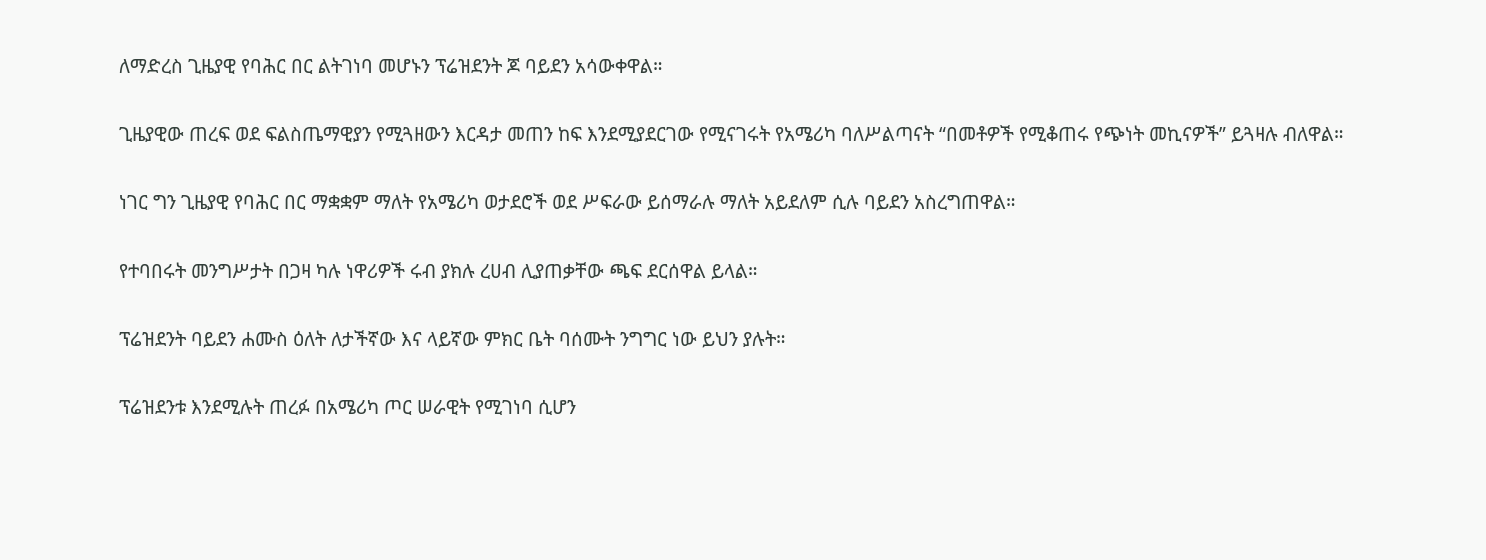ለማድረስ ጊዜያዊ የባሕር በር ልትገነባ መሆኑን ፕሬዝደንት ጆ ባይደን አሳውቀዋል።

ጊዜያዊው ጠረፍ ወደ ፍልስጤማዊያን የሚጓዘውን እርዳታ መጠን ከፍ እንደሚያደርገው የሚናገሩት የአሜሪካ ባለሥልጣናት “በመቶዎች የሚቆጠሩ የጭነት መኪናዎች” ይጓዛሉ ብለዋል።

ነገር ግን ጊዜያዊ የባሕር በር ማቋቋም ማለት የአሜሪካ ወታደሮች ወደ ሥፍራው ይሰማራሉ ማለት አይደለም ሲሉ ባይደን አስረግጠዋል።

የተባበሩት መንግሥታት በጋዛ ካሉ ነዋሪዎች ሩብ ያክሉ ረሀብ ሊያጠቃቸው ጫፍ ደርሰዋል ይላል።

ፕሬዝደንት ባይደን ሐሙስ ዕለት ለታችኛው እና ላይኛው ምክር ቤት ባሰሙት ንግግር ነው ይህን ያሉት።

ፕሬዝደንቱ እንደሚሉት ጠረፉ በአሜሪካ ጦር ሠራዊት የሚገነባ ሲሆን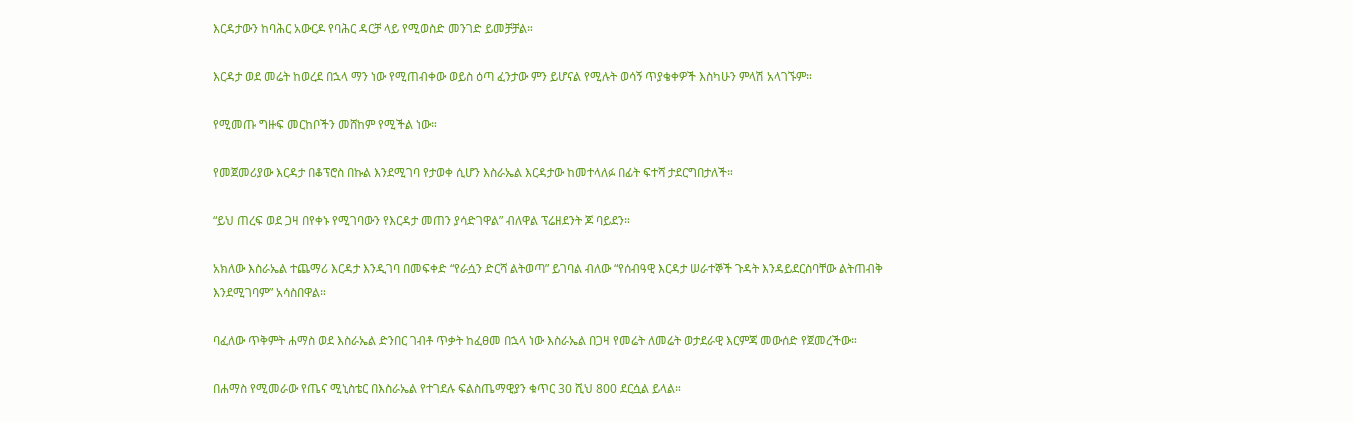እርዳታውን ከባሕር አውርዶ የባሕር ዳርቻ ላይ የሚወስድ መንገድ ይመቻቻል።

እርዳታ ወደ መሬት ከወረደ በኋላ ማን ነው የሚጠብቀው ወይስ ዕጣ ፈንታው ምን ይሆናል የሚሉት ወሳኝ ጥያቄቀዎች እስካሁን ምላሽ አላገኙም።

የሚመጡ ግዙፍ መርከቦችን መሸከም የሚችል ነው።

የመጀመሪያው እርዳታ በቆፕሮስ በኩል እንደሚገባ የታወቀ ሲሆን እስራኤል እርዳታው ከመተላለፉ በፊት ፍተሻ ታደርግበታለች።

“ይህ ጠረፍ ወደ ጋዛ በየቀኑ የሚገባውን የእርዳታ መጠን ያሳድገዋል” ብለዋል ፕሬዘደንት ጆ ባይደን።

አክለው እስራኤል ተጨማሪ እርዳታ እንዲገባ በመፍቀድ “የራሷን ድርሻ ልትወጣ” ይገባል ብለው “የሰብዓዊ እርዳታ ሠራተኞች ጉዳት እንዳይደርስባቸው ልትጠብቅ እንደሚገባም” አሳስበዋል።

ባፈለው ጥቅምት ሐማስ ወደ እስራኤል ድንበር ገብቶ ጥቃት ከፈፀመ በኋላ ነው እስራኤል በጋዛ የመሬት ለመሬት ወታደራዊ እርምጃ መውሰድ የጀመረችው።

በሐማስ የሚመራው የጤና ሚኒስቴር በእስራኤል የተገደሉ ፍልስጤማዊያን ቁጥር 30 ሺህ 800 ደርሷል ይላል።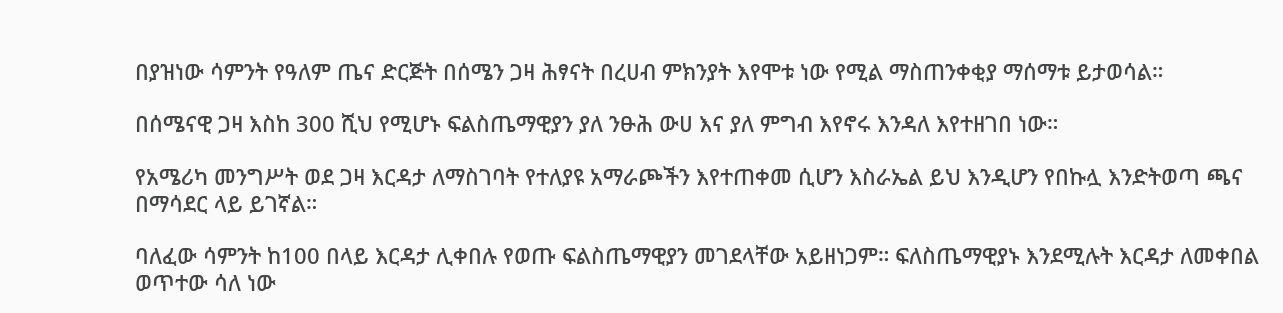በያዝነው ሳምንት የዓለም ጤና ድርጅት በሰሜን ጋዛ ሕፃናት በረሀብ ምክንያት እየሞቱ ነው የሚል ማስጠንቀቂያ ማሰማቱ ይታወሳል።

በሰሜናዊ ጋዛ እስከ 300 ሺህ የሚሆኑ ፍልስጤማዊያን ያለ ንፁሕ ውሀ እና ያለ ምግብ እየኖሩ እንዳለ እየተዘገበ ነው።

የአሜሪካ መንግሥት ወደ ጋዛ እርዳታ ለማስገባት የተለያዩ አማራጮችን እየተጠቀመ ሲሆን እስራኤል ይህ እንዲሆን የበኩሏ እንድትወጣ ጫና በማሳደር ላይ ይገኛል።

ባለፈው ሳምንት ከ100 በላይ እርዳታ ሊቀበሉ የወጡ ፍልስጤማዊያን መገደላቸው አይዘነጋም። ፍለስጤማዊያኑ እንደሚሉት እርዳታ ለመቀበል ወጥተው ሳለ ነው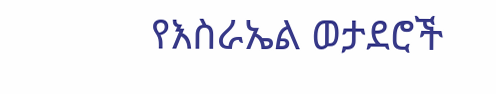የእስራኤል ወታደሮች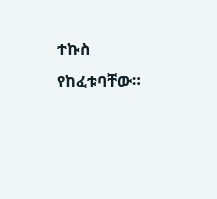ተኩስ የከፈቱባቸው።